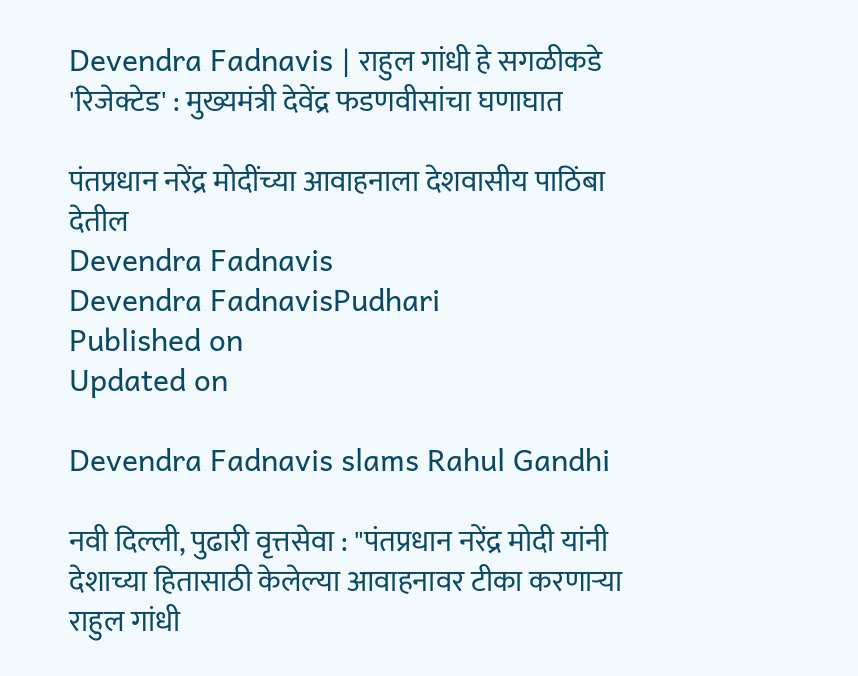Devendra Fadnavis | राहुल गांधी हे सगळीकडे 'रिजेक्टेड' : मुख्यमंत्री देवेंद्र फडणवीसांचा घणाघात

पंतप्रधान नरेंद्र मोदींच्‍या आवाहनाला देशवासीय पाठिंबा देतील
Devendra Fadnavis
Devendra FadnavisPudhari
Published on
Updated on

Devendra Fadnavis slams Rahul Gandhi

नवी दिल्ली, पुढारी वृत्तसेवा : "पंतप्रधान नरेंद्र मोदी यांनी देशाच्या हितासाठी केलेल्या आवाहनावर टीका करणाऱ्या राहुल गांधी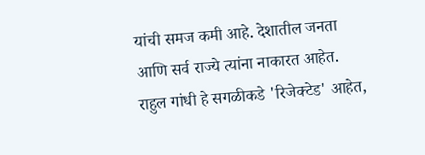यांची समज कमी आहे. देशातील जनता आणि सर्व राज्ये त्यांना नाकारत आहेत. राहुल गांधी हे सगळीकडे 'रिजेक्टेड' आहेत,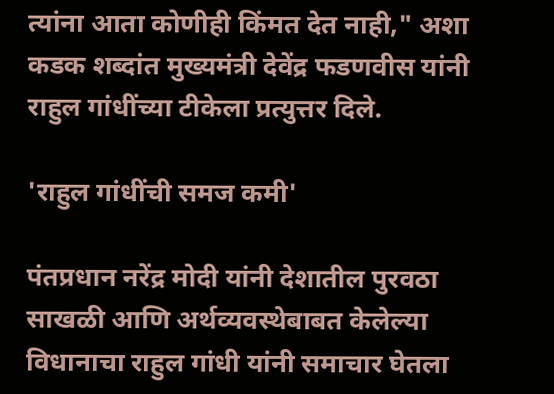त्यांना आता कोणीही किंमत देत नाही," अशा कडक शब्दांत मुख्यमंत्री देवेंद्र फडणवीस यांनी राहुल गांधींच्या टीकेला प्रत्युत्तर दिले.

'राहुल गांधींची समज कमी'

पंतप्रधान नरेंद्र मोदी यांनी देशातील पुरवठा साखळी आणि अर्थव्यवस्थेबाबत केलेल्या विधानाचा राहुल गांधी यांनी समाचार घेतला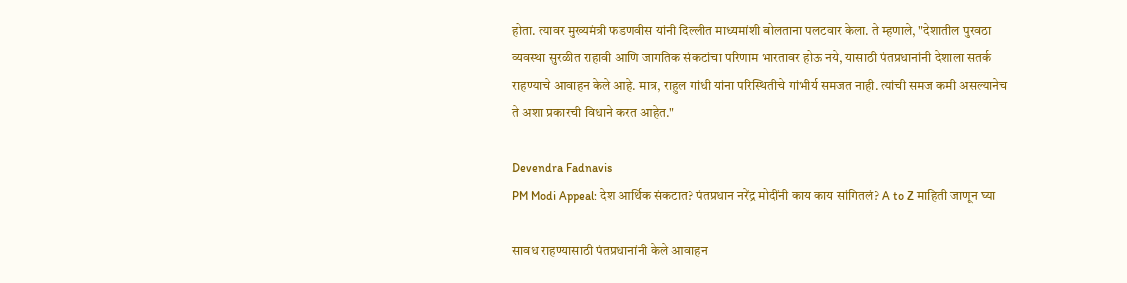होता. त्यावर मुख्यमंत्री फडणवीस यांनी दिल्लीत माध्यमांशी बोलताना पलटवार केला. ते म्‍हणाले, "देशातील पुरवठा व्यवस्था सुरळीत राहावी आणि जागतिक संकटांचा परिणाम भारतावर होऊ नये, यासाठी पंतप्रधानांनी देशाला सतर्क राहण्याचे आवाहन केले आहे. मात्र, राहुल गांधी यांना परिस्थितीचे गांभीर्य समजत नाही. त्यांची समज कमी असल्यानेच ते अशा प्रकारची विधाने करत आहेत."

Devendra Fadnavis
PM Modi Appeal: देश आर्थिक संकटात? पंतप्रधान नरेंद्र मोदींनी काय काय सांगितलं? A to Z माहिती जाणून घ्या

सावध राहण्‍यासाठी पंतप्रधानांनी केले आवाहन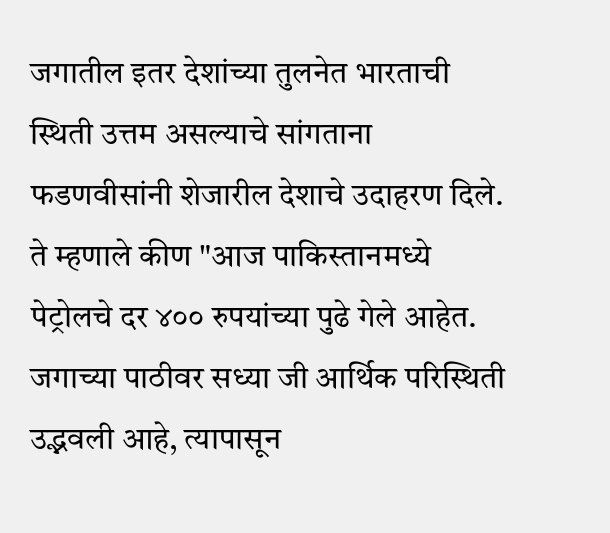जगातील इतर देशांच्या तुलनेत भारताची स्थिती उत्तम असल्याचे सांगताना फडणवीसांनी शेजारील देशाचे उदाहरण दिले. ते म्हणाले कीण "आज पाकिस्तानमध्ये पेट्रोलचे दर ४०० रुपयांच्या पुढे गेले आहेत. जगाच्या पाठीवर सध्या जी आर्थिक परिस्थिती उद्भवली आहे, त्यापासून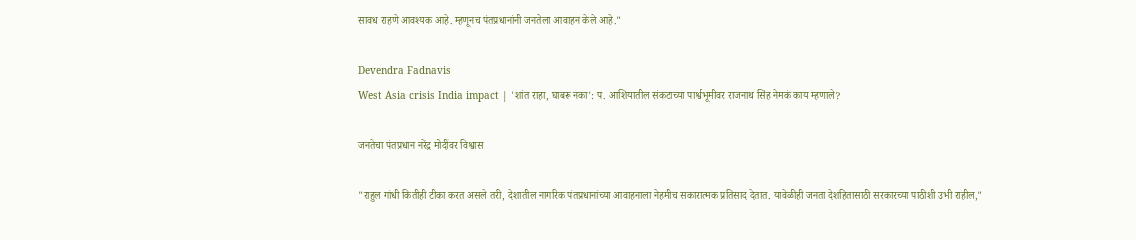सावध राहणे आवश्यक आहे. म्हणूनच पंतप्रधानांनी जनतेला आवाहन केले आहे."

Devendra Fadnavis
West Asia crisis India impact | 'शांत राहा, घाबरू नका': प. आशियातील संकटाच्या पार्श्वभूमीवर राजनाथ सिंह नेमकं काय म्‍हणाले?

जनतेचा पंतप्रधान नरेंद्र मोदींवर विश्वास

"राहुल गांधी कितीही टीका करत असले तरी, देशातील नागरिक पंतप्रधानांच्या आवाहनाला नेहमीच सकारात्मक प्रतिसाद देतात. यावेळीही जनता देशहितासाठी सरकारच्या पाठीशी उभी राहील,"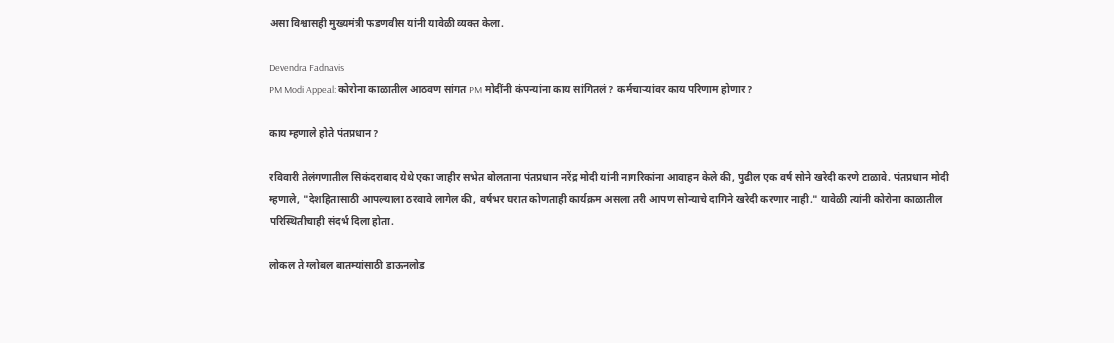असा विश्वासही मुख्यमंत्री फडणवीस यांनी यावेळी व्यक्त केला.

Devendra Fadnavis
PM Modi Appeal: कोरोना काळातील आठवण सांगत PM मोदींनी कंपन्यांना काय सांगितलं? कर्मचाऱ्यांवर काय परिणाम होणार?

काय म्हणाले होते पंतप्रधान?

रविवारी तेलंगणातील सिकंदराबाद येथे एका जाहीर सभेत बोलताना पंतप्रधान नरेंद्र मोदी यांनी नागरिकांना आवाहन केले की, पुढील एक वर्ष सोने खरेदी करणे टाळावे. पंतप्रधान मोदी म्हणाले, "देशहितासाठी आपल्याला ठरवावे लागेल की, वर्षभर घरात कोणताही कार्यक्रम असला तरी आपण सोन्याचे दागिने खरेदी करणार नाही." यावेळी त्यांनी कोरोना काळातील परिस्थितीचाही संदर्भ दिला होता.

लोकल ते ग्लोबल बातम्यांसाठी डाऊनलोड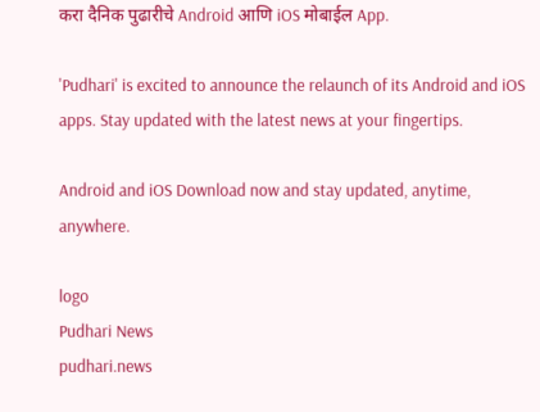करा दैनिक पुढारीचे Android आणि iOS मोबाईल App.

'Pudhari' is excited to announce the relaunch of its Android and iOS apps. Stay updated with the latest news at your fingertips.

Android and iOS Download now and stay updated, anytime, anywhere.

logo
Pudhari News
pudhari.news